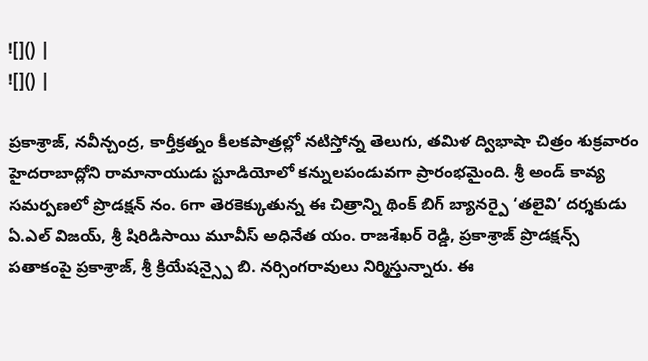![]() |
![]() |

ప్రకాశ్రాజ్, నవీన్చంద్ర, కార్తీక్రత్నం కీలకపాత్రల్లో నటిస్తోన్న తెలుగు, తమిళ ద్విభాషా చిత్రం శుక్రవారం హైదరాబాద్లోని రామానాయుడు స్టూడియోలో కన్నులపండువగా ప్రారంభమైంది. శ్రీ అండ్ కావ్య సమర్పణలో ప్రొడక్షన్ నం. 6గా తెరకెక్కుతున్న ఈ చిత్రాన్ని థింక్ బిగ్ బ్యానర్పై ‘తలైవి’ దర్శకుడు ఏ.ఎల్ విజయ్, శ్రీ షిరిడిసాయి మూవీస్ అధినేత యం. రాజశేఖర్ రెడ్డి, ప్రకాశ్రాజ్ ప్రొడక్షన్స్ పతాకంపై ప్రకాశ్రాజ్, శ్రీ క్రియేషన్స్పై బి. నర్సింగరావులు నిర్మిస్తున్నారు. ఈ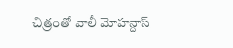చిత్రంతో వాలీ మోహన్దాస్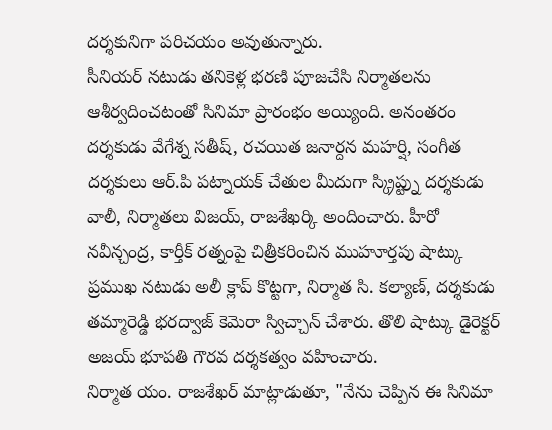దర్శకునిగా పరిచయం అవుతున్నారు.
సీనియర్ నటుడు తనికెళ్ల భరణి పూజచేసి నిర్మాతలను ఆశీర్వదించటంతో సినిమా ప్రారంభం అయ్యింది. అనంతరం దర్శకుడు వేగేశ్న సతీష్, రచయిత జనార్దన మహర్షి, సంగీత దర్శకులు ఆర్.పి పట్నాయక్ చేతుల మీదుగా స్క్రిప్ట్ను దర్శకుడు వాలీ, నిర్మాతలు విజయ్, రాజశేఖర్కి అందించారు. హీరో నవీన్చంద్ర, కార్తీక్ రత్నంపై చిత్రీకరించిన ముహూర్తపు షాట్కు ప్రముఖ నటుడు అలీ క్లాప్ కొట్టగా, నిర్మాత సి. కల్యాణ్, దర్శకుడు తమ్మారెడ్డి భరద్వాజ్ కెమెరా స్విచ్చాన్ చేశారు. తొలి షాట్కు డైరెక్టర్ అజయ్ భూపతి గౌరవ దర్శకత్వం వహించారు.
నిర్మాత యం. రాజశేఖర్ మాట్లాడుతూ, "నేను చెప్పిన ఈ సినిమా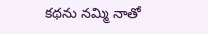కథను నమ్మి నాతో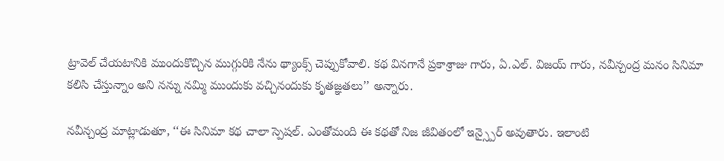ట్రావెల్ చేయటానికి ముందుకొచ్చిన ముగ్గురికి నేను థ్యాంక్స్ చెప్పుకోవాలి. కథ వినగానే ప్రకాశ్రాజు గారు, ఏ.ఎల్. విజయ్ గారు, నవీన్చంద్ర మనం సినిమా కలిసి చేస్తున్నాం అని నన్ను నమ్మి ముందుకు వచ్చినందుకు కృతజ్ఞతలు’’ అన్నారు.

నవీన్చంద్ర మాట్లాడుతూ, ‘‘ఈ సినిమా కథ చాలా స్పెషల్. ఎంతోమంది ఈ కథతో నిజ జీవితంలో ఇన్స్పైర్ అవుతారు. ఇలాంటి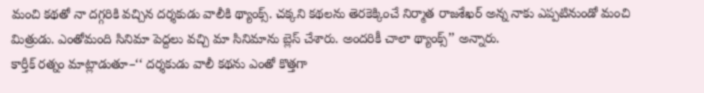మంచి కథతో నా దగ్గరికి వచ్చిన దర్శకుడు వాలీకి థ్యాంక్స్. చక్కని కథలను తెరకెక్కించే నిర్మాత రాజశేఖర్ అన్న నాకు ఎప్పటినుండో మంచి మిత్రుడు. ఎంతోమంది సినిమా పెద్దలు వచ్చి మా సినిమాను బ్లెస్ చేశారు. అందరికీ చాలా థ్యాంక్స్’’ అన్నారు.
కార్తీక్ రత్నం మాట్లాడుతూ–‘‘ దర్శకుడు వాలీ కథను ఎంతో కొత్తగా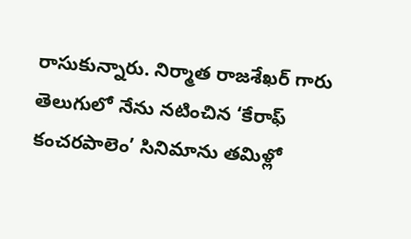రాసుకున్నారు. నిర్మాత రాజశేఖర్ గారు తెలుగులో నేను నటించిన ‘కేరాఫ్ కంచరపాలెం’ సినిమాను తమిళ్లో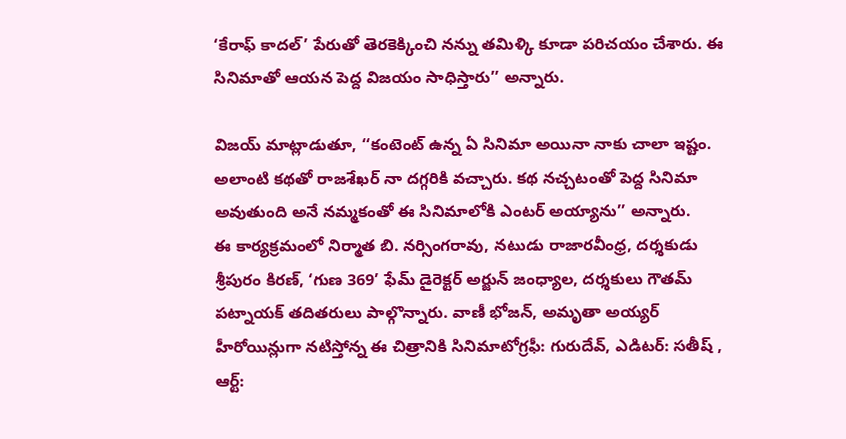‘కేరాఫ్ కాదల్’ పేరుతో తెరకెక్కించి నన్ను తమిళ్కి కూడా పరిచయం చేశారు. ఈ సినిమాతో ఆయన పెద్ద విజయం సాధిస్తారు’’ అన్నారు.

విజయ్ మాట్లాడుతూ, ‘‘కంటెంట్ ఉన్న ఏ సినిమా అయినా నాకు చాలా ఇష్టం. అలాంటి కథతో రాజశేఖర్ నా దగ్గరికి వచ్చారు. కథ నచ్చటంతో పెద్ద సినిమా అవుతుంది అనే నమ్మకంతో ఈ సినిమాలోకి ఎంటర్ అయ్యాను’’ అన్నారు.
ఈ కార్యక్రమంలో నిర్మాత బి. నర్సింగరావు, నటుడు రాజారవీంధ్ర, దర్శకుడు శ్రీపురం కిరణ్, ‘గుణ 369’ ఫేమ్ డైరెక్టర్ అర్జున్ జంధ్యాల, దర్శకులు గౌతమ్ పట్నాయక్ తదితరులు పాల్గొన్నారు. వాణీ భోజన్, అమృతా అయ్యర్ హీరోయిన్లుగా నటిస్తోన్న ఈ చిత్రానికి సినిమాటోగ్రఫీ: గురుదేవ్, ఎడిటర్: సతీష్ , ఆర్ట్: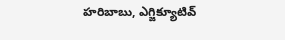హరిబాబు, ఎగ్జిక్యూటివ్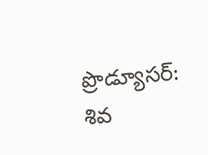ప్రొడ్యూసర్: శివ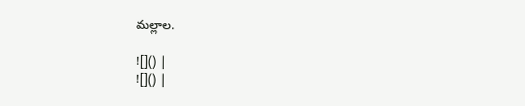మల్లాల.

![]() |
![]() |